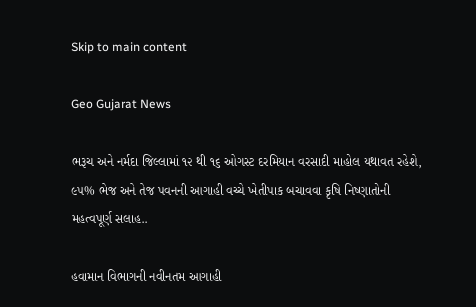Skip to main content

Geo Gujarat News

ભરૂચ અને નર્મદા જિલ્લામાં ૧૨ થી ૧૬ ઓગસ્ટ દરમિયાન વરસાદી માહોલ યથાવત રહેશે, ૯૫% ભેજ અને તેજ પવનની આગાહી વચ્ચે ખેતીપાક બચાવવા કૃષિ નિષ્ણાતોની મહત્વપૂર્ણ સલાહ..

હવામાન વિભાગની નવીનતમ આગાહી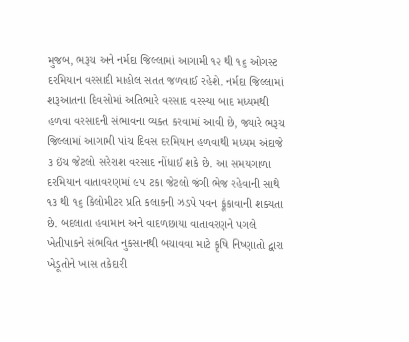મુજબ, ભરૂચ અને નર્મદા જિલ્લામાં આગામી ૧૨ થી ૧૬ ઓગસ્ટ દરમિયાન વરસાદી માહોલ સતત જળવાઈ રહેશે. નર્મદા જિલ્લામાં શરૂઆતના દિવસોમાં અતિભારે વરસાદ વરસ્યા બાદ મધ્યમથી હળવા વરસાદની સંભાવના વ્યક્ત કરવામાં આવી છે, જ્યારે ભરૂચ જિલ્લામાં આગામી પાંચ દિવસ દરમિયાન હળવાથી મધ્યમ અંદાજે ૩ ઇંચ જેટલો સરેરાશ વરસાદ નોંધાઈ શકે છે. આ સમયગાળા દરમિયાન વાતાવરણમાં ૯૫ ટકા જેટલો જંગી ભેજ રહેવાની સાથે ૧૩ થી ૧૬ કિલોમીટર પ્રતિ કલાકની ઝડપે પવન ફૂંકાવાની શક્યતા છે. બદલાતા હવામાન અને વાદળછાયા વાતાવરણને પગલે ખેતીપાકને સંભવિત નુકસાનથી બચાવવા માટે કૃષિ નિષ્ણાતો દ્વારા ખેડૂતોને ખાસ તકેદારી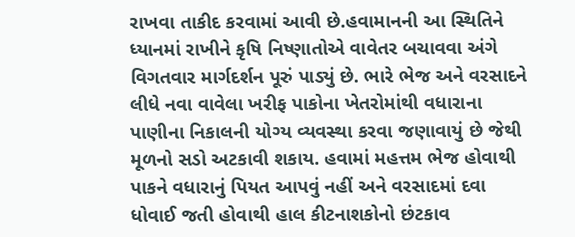રાખવા તાકીદ કરવામાં આવી છે.હવામાનની આ સ્થિતિને ધ્યાનમાં રાખીને કૃષિ નિષ્ણાતોએ વાવેતર બચાવવા અંગે વિગતવાર માર્ગદર્શન પૂરું પાડ્યું છે. ભારે ભેજ અને વરસાદને લીધે નવા વાવેલા ખરીફ પાકોના ખેતરોમાંથી વધારાના પાણીના નિકાલની યોગ્ય વ્યવસ્થા કરવા જણાવાયું છે જેથી મૂળનો સડો અટકાવી શકાય. હવામાં મહત્તમ ભેજ હોવાથી પાકને વધારાનું પિયત આપવું નહીં અને વરસાદમાં દવા ધોવાઈ જતી હોવાથી હાલ કીટનાશકોનો છંટકાવ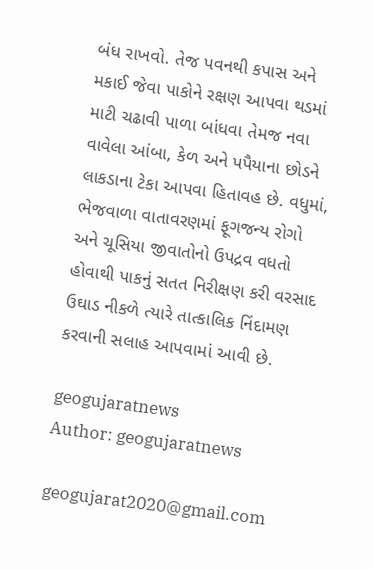બંધ રાખવો. તેજ પવનથી કપાસ અને મકાઈ જેવા પાકોને રક્ષણ આપવા થડમાં માટી ચઢાવી પાળા બાંધવા તેમજ નવા વાવેલા આંબા, કેળ અને પપૈયાના છોડને લાકડાના ટેકા આપવા હિતાવહ છે. વધુમાં, ભેજવાળા વાતાવરણમાં ફૂગજન્ય રોગો અને ચૂસિયા જીવાતોનો ઉપદ્રવ વધતો હોવાથી પાકનું સતત નિરીક્ષણ કરી વરસાદ ઉઘાડ નીકળે ત્યારે તાત્કાલિક નિંદામણ કરવાની સલાહ આપવામાં આવી છે.

geogujaratnews
Author: geogujaratnews

geogujarat2020@gmail.com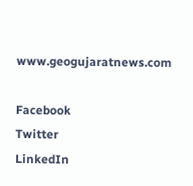www.geogujaratnews.com

Facebook
Twitter
LinkedIn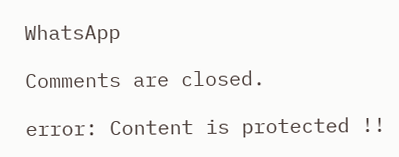WhatsApp

Comments are closed.

error: Content is protected !!